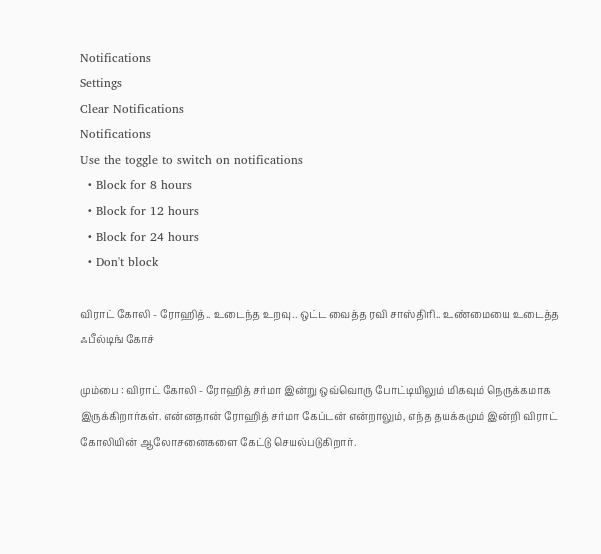Notifications
Settings
Clear Notifications
Notifications
Use the toggle to switch on notifications
  • Block for 8 hours
  • Block for 12 hours
  • Block for 24 hours
  • Don't block

விராட் கோலி - ரோஹித்.. உடைந்த உறவு.. ஒட்ட வைத்த ரவி சாஸ்திரி.. உண்மையை உடைத்த ஃபீல்டிங் கோச்

மும்பை : விராட் கோலி - ரோஹித் சர்மா இன்று ஒவ்வொரு போட்டியிலும் மிகவும் நெருக்கமாக இருக்கிறார்கள். என்னதான் ரோஹித் சர்மா கேப்டன் என்றாலும், எந்த தயக்கமும் இன்றி விராட் கோலியின் ஆலோசனைகளை கேட்டு செயல்படுகிறார்.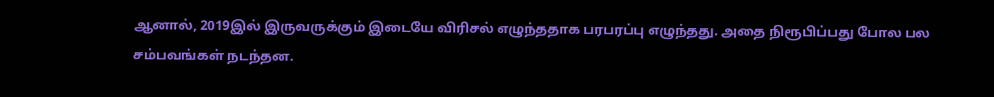ஆனால், 2019இல் இருவருக்கும் இடையே விரிசல் எழுந்ததாக பரபரப்பு எழுந்தது. அதை நிரூபிப்பது போல பல சம்பவங்கள் நடந்தன.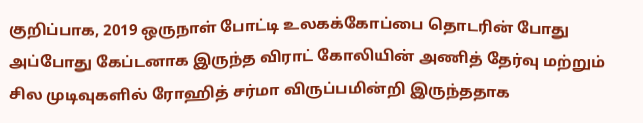குறிப்பாக, 2019 ஒருநாள் போட்டி உலகக்கோப்பை தொடரின் போது அப்போது கேப்டனாக இருந்த விராட் கோலியின் அணித் தேர்வு மற்றும் சில முடிவுகளில் ரோஹித் சர்மா விருப்பமின்றி இருந்ததாக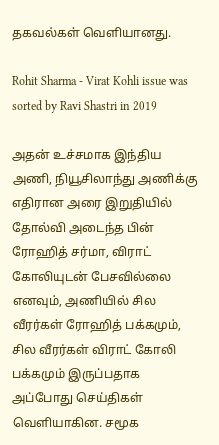தகவல்கள் வெளியானது.

Rohit Sharma - Virat Kohli issue was sorted by Ravi Shastri in 2019

அதன் உச்சமாக இந்திய அணி, நியூசிலாந்து அணிக்கு எதிரான அரை இறுதியில் தோல்வி அடைந்த பின் ரோஹித் சர்மா, விராட் கோலியுடன் பேசவில்லை எனவும், அணியில் சில வீரர்கள் ரோஹித் பக்கமும், சில வீரர்கள் விராட் கோலி பக்கமும் இருப்பதாக அப்போது செய்திகள் வெளியாகின. சமூக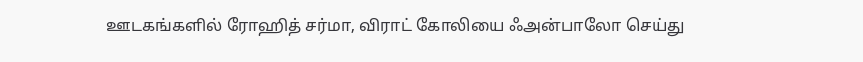ஊடகங்களில் ரோஹித் சர்மா, விராட் கோலியை ஃஅன்பாலோ செய்து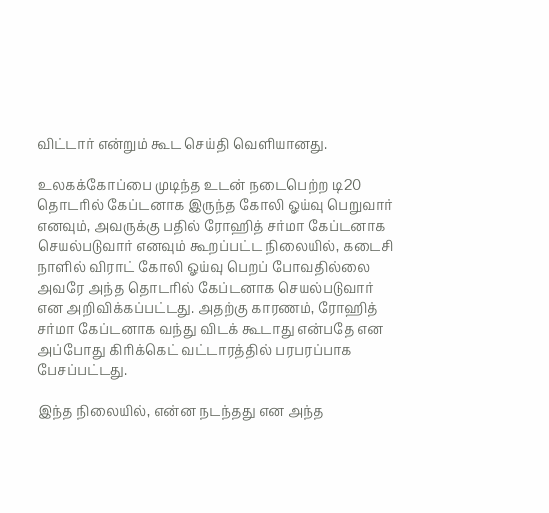விட்டார் என்றும் கூட செய்தி வெளியானது.

உலகக்கோப்பை முடிந்த உடன் நடைபெற்ற டி20 தொடரில் கேப்டனாக இருந்த கோலி ஓய்வு பெறுவார் எனவும், அவருக்கு பதில் ரோஹித் சர்மா கேப்டனாக செயல்படுவார் எனவும் கூறப்பட்ட நிலையில், கடைசி நாளில் விராட் கோலி ஓய்வு பெறப் போவதில்லை அவரே அந்த தொடரில் கேப்டனாக செயல்படுவார் என அறிவிக்கப்பட்டது. அதற்கு காரணம், ரோஹித் சர்மா கேப்டனாக வந்து விடக் கூடாது என்பதே என அப்போது கிரிக்கெட் வட்டாரத்தில் பரபரப்பாக பேசப்பட்டது.

இந்த நிலையில், என்ன நடந்தது என அந்த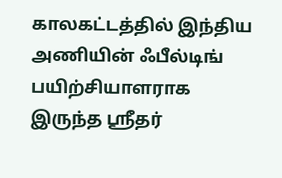காலகட்டத்தில் இந்திய அணியின் ஃபீல்டிங் பயிற்சியாளராக இருந்த ஸ்ரீதர்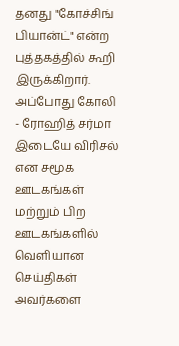தனது "கோச்சிங் பியான்ட்" என்ற புத்தகத்தில் கூறி இருக்கிறார். அப்போது கோலி - ரோஹித் சர்மா இடையே விரிசல் என சமூக ஊடகங்கள் மற்றும் பிற ஊடகங்களில் வெளியான செய்திகள் அவர்களை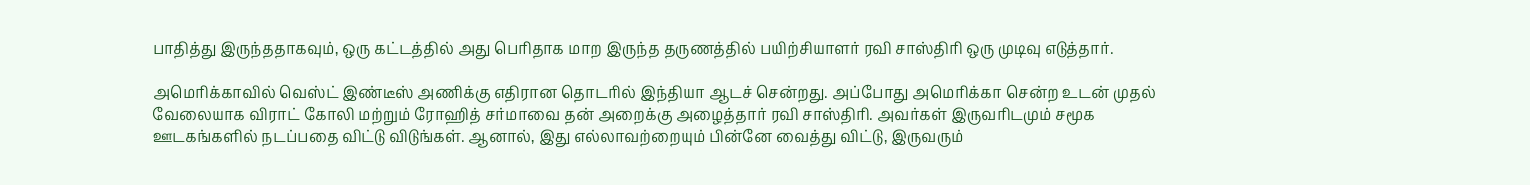பாதித்து இருந்ததாகவும், ஒரு கட்டத்தில் அது பெரிதாக மாற இருந்த தருணத்தில் பயிற்சியாளர் ரவி சாஸ்திரி ஒரு முடிவு எடுத்தார்.

அமெரிக்காவில் வெஸ்ட் இண்டீஸ் அணிக்கு எதிரான தொடரில் இந்தியா ஆடச் சென்றது. அப்போது அமெரிக்கா சென்ற உடன் முதல் வேலையாக விராட் கோலி மற்றும் ரோஹித் சர்மாவை தன் அறைக்கு அழைத்தார் ரவி சாஸ்திரி. அவர்கள் இருவரிடமும் சமூக ஊடகங்களில் நடப்பதை விட்டு விடுங்கள். ஆனால், இது எல்லாவற்றையும் பின்னே வைத்து விட்டு, இருவரும்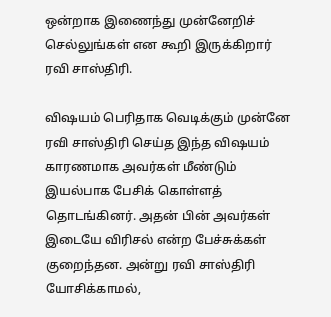ஒன்றாக இணைந்து முன்னேறிச் செல்லுங்கள் என கூறி இருக்கிறார் ரவி சாஸ்திரி.

விஷயம் பெரிதாக வெடிக்கும் முன்னே ரவி சாஸ்திரி செய்த இந்த விஷயம் காரணமாக அவர்கள் மீண்டும் இயல்பாக பேசிக் கொள்ளத் தொடங்கினர். அதன் பின் அவர்கள் இடையே விரிசல் என்ற பேச்சுக்கள் குறைந்தன. அன்று ரவி சாஸ்திரி யோசிக்காமல்,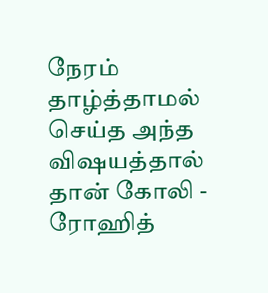நேரம் தாழ்த்தாமல் செய்த அந்த விஷயத்தால் தான் கோலி - ரோஹித்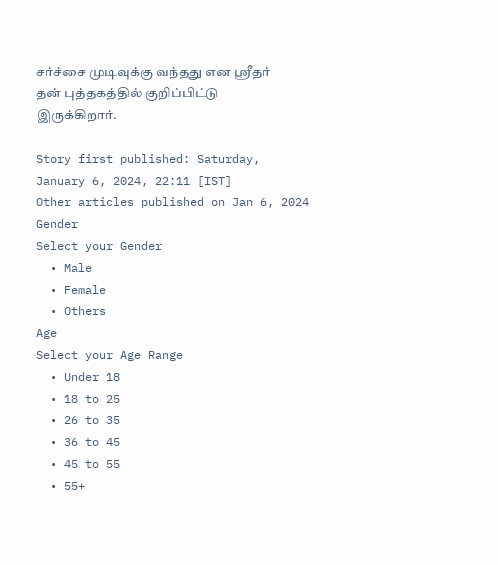சர்ச்சை முடிவுக்கு வந்தது என ஸ்ரீதர் தன் புத்தகத்தில் குறிப்பிட்டு இருக்கிறார்.

Story first published: Saturday, January 6, 2024, 22:11 [IST]
Other articles published on Jan 6, 2024
Gender
Select your Gender
  • Male
  • Female
  • Others
Age
Select your Age Range
  • Under 18
  • 18 to 25
  • 26 to 35
  • 36 to 45
  • 45 to 55
  • 55+